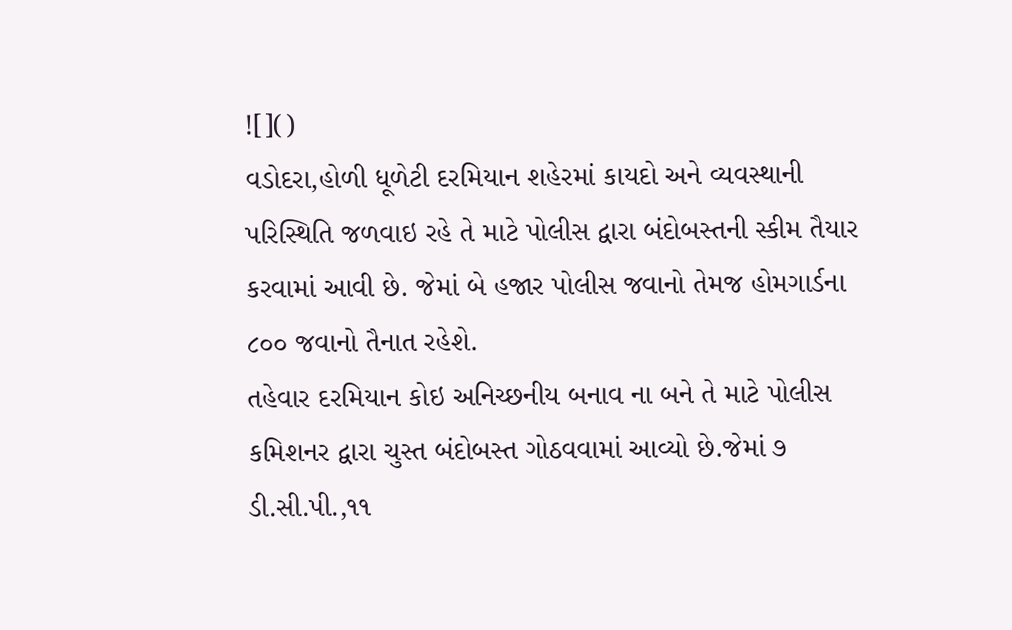![]()
વડોદરા,હોળી ધૂળેટી દરમિયાન શહેરમાં કાયદો અને વ્યવસ્થાની પરિસ્થિતિ જળવાઇ રહે તે માટે પોલીસ દ્વારા બંદોબસ્તની સ્કીમ તૈયાર કરવામાં આવી છે. જેમાં બે હજાર પોલીસ જવાનો તેમજ હોમગાર્ડના ૮૦૦ જવાનો તૈનાત રહેશે.
તહેવાર દરમિયાન કોઇ અનિચ્છનીય બનાવ ના બને તે માટે પોલીસ કમિશનર દ્વારા ચુસ્ત બંદોબસ્ત ગોઠવવામાં આવ્યો છે.જેમાં ૭ ડી.સી.પી.,૧૧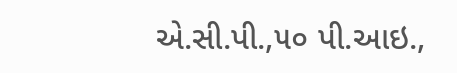એ.સી.પી.,૫૦ પી.આઇ.,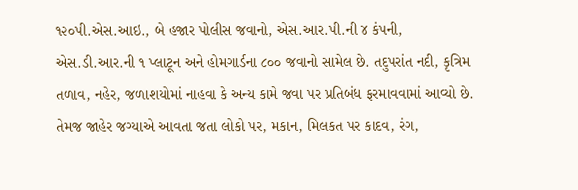૧૨૦પી.એસ.આઇ., બે હજાર પોલીસ જવાનો, એસ.આર.પી.ની ૪ કંપની, એસ.ડી.આર.ની ૧ પ્લાટૂન અને હોમગાર્ડના ૮૦૦ જવાનો સામેલ છે. તદુપરાંત નદી, કૃત્રિમ તળાવ, નહેર, જળાશયોમાં નાહવા કે અન્ય કામે જવા પર પ્રતિબંધ ફરમાવવામાં આવ્યો છે. તેમજ જાહેર જગ્યાએ આવતા જતા લોકો પર, મકાન, મિલકત પર કાદવ, રંગ,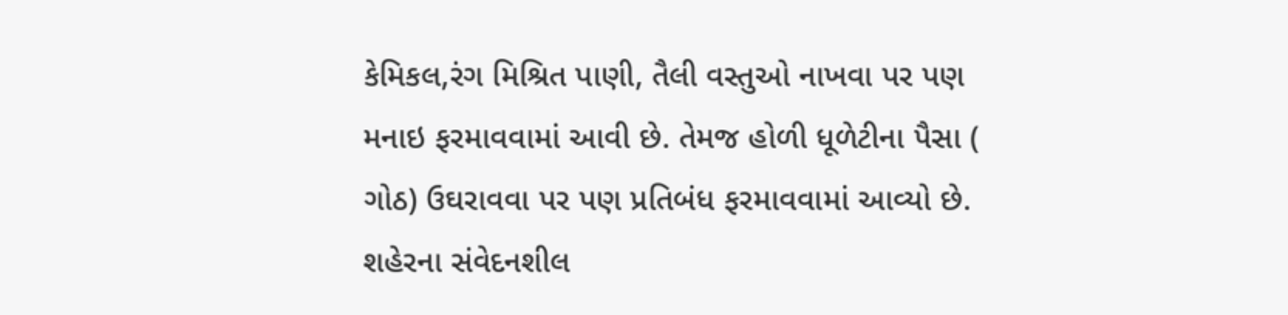કેમિકલ,રંગ મિશ્રિત પાણી, તૈલી વસ્તુઓ નાખવા પર પણ મનાઇ ફરમાવવામાં આવી છે. તેમજ હોળી ધૂળેટીના પૈસા ( ગોઠ) ઉઘરાવવા પર પણ પ્રતિબંધ ફરમાવવામાં આવ્યો છે. શહેરના સંવેદનશીલ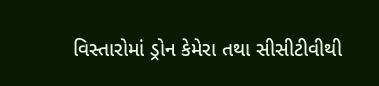વિસ્તારોમાં ડ્રોન કેમેરા તથા સીસીટીવીથી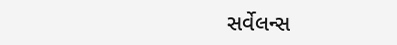સર્વેલન્સ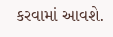કરવામાં આવશે.